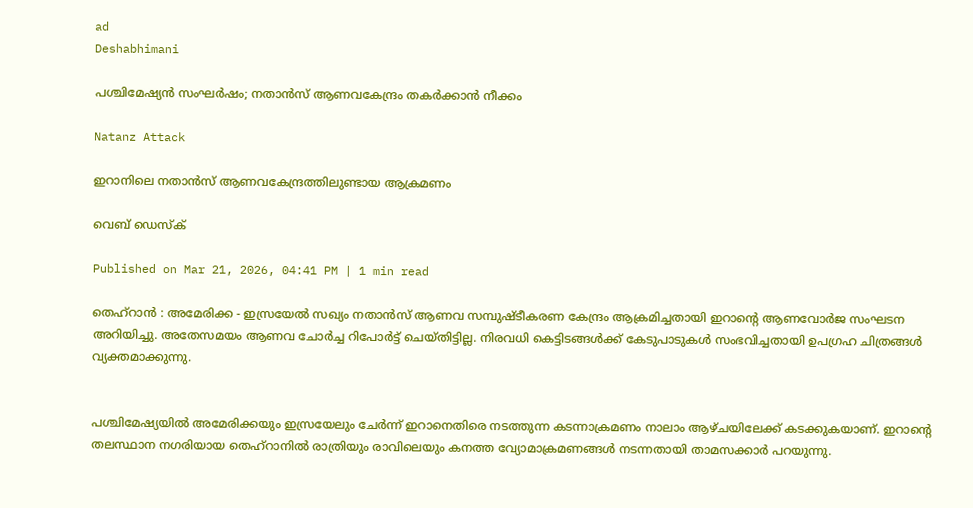ad
Deshabhimani

പശ്ചിമേഷ്യൻ സംഘർഷം; നതാൻസ് ആണവകേന്ദ്രം തകർക്കാൻ നീക്കം

Natanz Attack

ഇറാനിലെ നതാൻസ് ആണവകേന്ദ്രത്തിലുണ്ടായ ആക്രമണം

വെബ് ഡെസ്ക്

Published on Mar 21, 2026, 04:41 PM | 1 min read

തെഹ്റാൻ : അമേരിക്ക - ഇസ്രയേൽ സഖ്യം നതാൻസ് ആണവ സമ്പുഷ്ടീകരണ കേന്ദ്രം ആക്രമിച്ചതായി ഇറാന്റെ ആണവോർജ സംഘടന അറിയിച്ചു. അതേസമയം ആണവ ചോർച്ച റിപോർട്ട് ചെയ്തിട്ടില്ല. നിരവധി കെട്ടിടങ്ങൾക്ക് കേടുപാടുകൾ സംഭവിച്ചതായി ഉപഗ്രഹ ചിത്രങ്ങൾ വ്യക്തമാക്കുന്നു.


പശ്ചിമേഷ്യയിൽ അമേരിക്കയും ഇസ്രയേലും ചേർന്ന് ഇറാനെതിരെ നടത്തുന്ന കടന്നാക്രമണം നാലാം ആഴ്ചയിലേക്ക് കടക്കുകയാണ്. ഇറാന്റെ തലസ്ഥാന നഗരിയായ തെഹ്റാനിൽ രാത്രിയും രാവിലെയും കനത്ത വ്യോമാക്രമണങ്ങൾ നടന്നതായി താമസക്കാർ പറയുന്നു.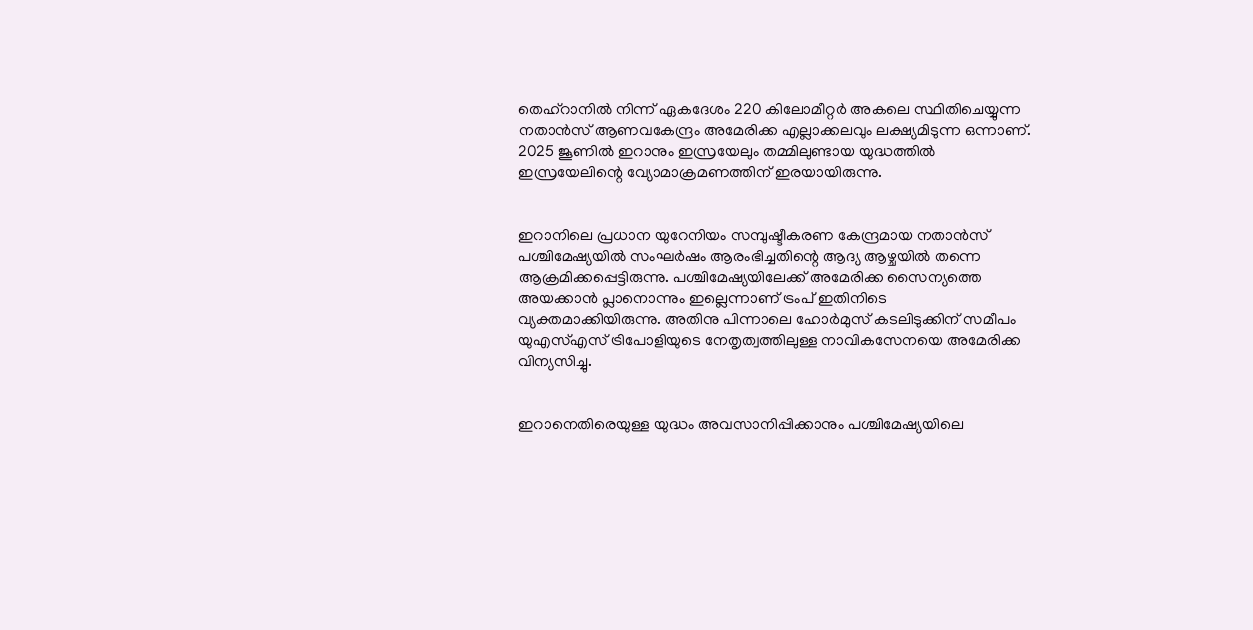തെഹ്റാനിൽ നിന്ന് ഏകദേശം 220 കിലോമീറ്റർ അകലെ സ്ഥിതിചെയ്യുന്ന നതാൻസ് ആണവകേന്ദ്രം അമേരിക്ക എല്ലാക്കലവും ലക്ഷ്യമിടുന്ന ഒന്നാണ്. 2025 ജൂണിൽ ഇറാനും ഇസ്രയേലും തമ്മിലുണ്ടായ യുദ്ധത്തിൽ ഇസ്രയേലിന്റെ വ്യോമാക്രമണത്തിന് ഇരയായിരുന്നു.


ഇറാനിലെ പ്രധാന യുറേനിയം സമ്പുഷ്ടീകരണ കേന്ദ്രമായ നതാൻസ് പശ്ചിമേഷ്യയിൽ സംഘർഷം ആരംഭിച്ചതിന്റെ ആദ്യ ആഴ്ചയിൽ തന്നെ ആക്രമിക്കപ്പെട്ടിരുന്നു. പശ്ചിമേഷ്യയിലേക്ക് അമേരിക്ക സൈന്യത്തെ അയക്കാൻ പ്ലാനൊന്നും ഇല്ലെന്നാണ് ട്രംപ് ഇതിനിടെ വ്യക്തമാക്കിയിരുന്നു. അതിനു പിന്നാലെ ഹോർമുസ് കടലിടുക്കിന് സമീപം യുഎസ്എസ് ട്രിപോളിയുടെ നേതൃത്വത്തിലുള്ള നാവികസേനയെ അമേരിക്ക വിന്യസിച്ചു.


ഇറാനെതിരെയുള്ള യുദ്ധം അവസാനിപ്പിക്കാനും പശ്ചിമേഷ്യയിലെ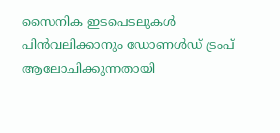സൈനിക ഇടപെടലുകൾ പിൻവലിക്കാനും ഡോണൾഡ് ട്രംപ് ആലോചിക്കുന്നതായി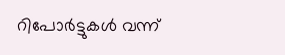റിപോർട്ടുകൾ വന്ന്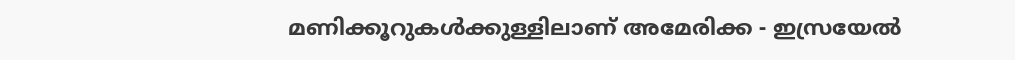മണിക്കൂറുകൾക്കുള്ളിലാണ് അമേരിക്ക - ഇസ്രയേൽ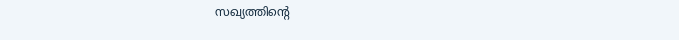സഖ്യത്തിന്റെ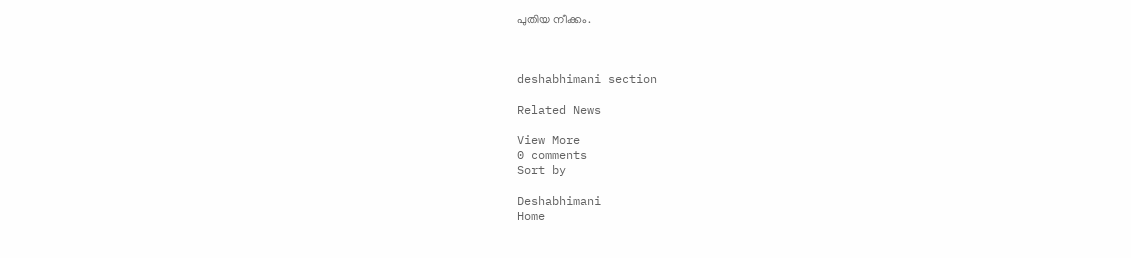പുതിയ നീക്കം.



deshabhimani section

Related News

View More
0 comments
Sort by

Deshabhimani
Home